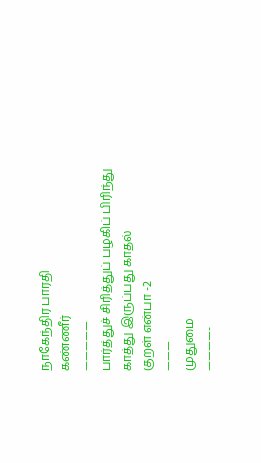நாகேந்திர பாரதி
கண்ணீர்
—————
பார்த்துச் சிரித்துப் பழகிப் பிரிந்து
காத்து இருப்பது காதல்
குறள் என்பா -2
———
முதுமை
————-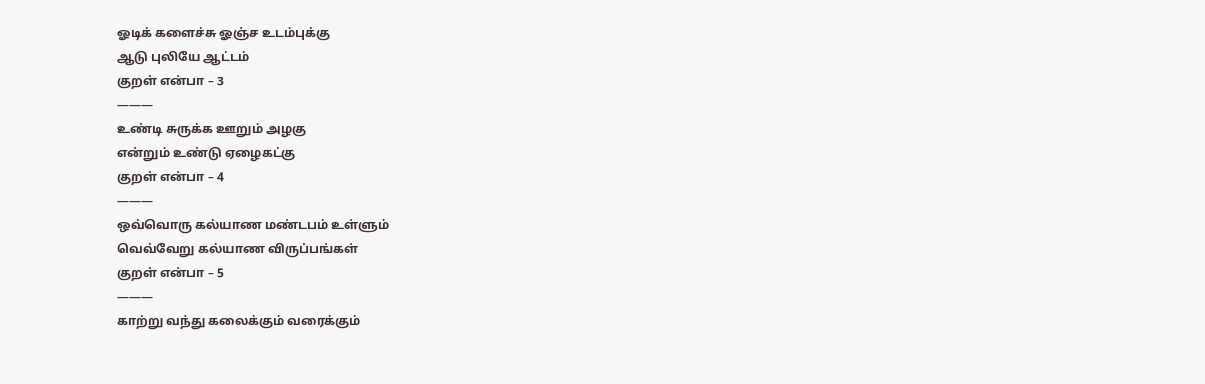ஓடிக் களைச்சு ஓஞ்ச உடம்புக்கு
ஆடு புலியே ஆட்டம்
குறள் என்பா – 3
———
உண்டி சுருக்க ஊறும் அழகு
என்றும் உண்டு ஏழைகட்கு
குறள் என்பா – 4
———
ஒவ்வொரு கல்யாண மண்டபம் உள்ளும்
வெவ்வேறு கல்யாண விருப்பங்கள்
குறள் என்பா – 5
———
காற்று வந்து கலைக்கும் வரைக்கும்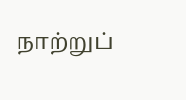நாற்றுப்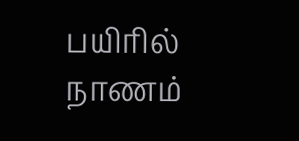பயிரில் நாணம்